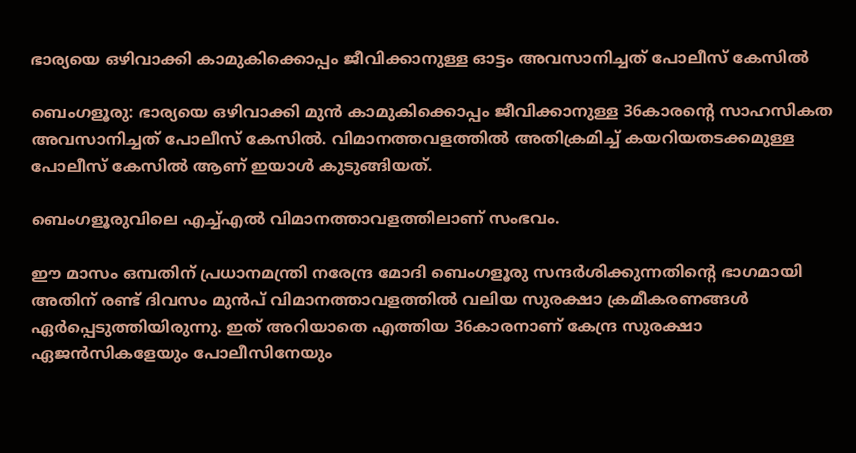ഭാര്യയെ ഒഴിവാക്കി കാമുകിക്കൊപ്പം ജീവിക്കാനുള്ള ഓട്ടം അവസാനിച്ചത് പോലീസ് കേസിൽ

ബെംഗളൂരു: ഭാര്യയെ ഒഴിവാക്കി മുൻ കാമുകിക്കൊപ്പം ജീവിക്കാനുള്ള 36കാരന്റെ സാഹസികത അവസാനിച്ചത് പോലീസ് കേസിൽ. വിമാനത്തവളത്തിൽ അതിക്രമിച്ച് കയറിയതടക്കമുള്ള പോലീസ് കേസിൽ ആണ് ഇയാൾ കുടുങ്ങിയത്.

ബെംഗളൂരുവിലെ എച്ച്‌എൽ വിമാനത്താവളത്തിലാണ് സംഭവം.

ഈ മാസം ഒമ്പതിന് പ്രധാനമന്ത്രി നരേന്ദ്ര മോദി ബെംഗളൂരു സന്ദർശിക്കുന്നതിന്റെ ഭാഗമായി അതിന് രണ്ട് ദിവസം മുൻപ് വിമാനത്താവളത്തിൽ വലിയ സുരക്ഷാ ക്രമീകരണങ്ങൾ ഏർപ്പെടുത്തിയിരുന്നു. ഇത് അറിയാതെ എത്തിയ 36കാരനാണ് കേന്ദ്ര സുരക്ഷാ ഏജൻസികളേയും പോലീസിനേയും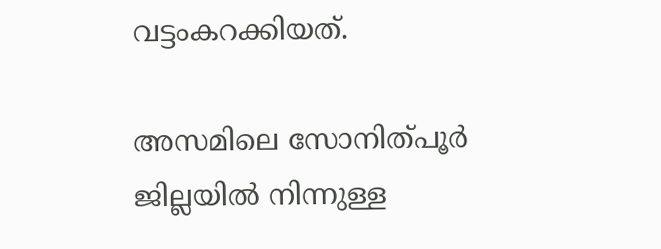വട്ടംകറക്കിയത്.

അസമിലെ സോനിത്പൂർ ജില്ലയിൽ നിന്നുള്ള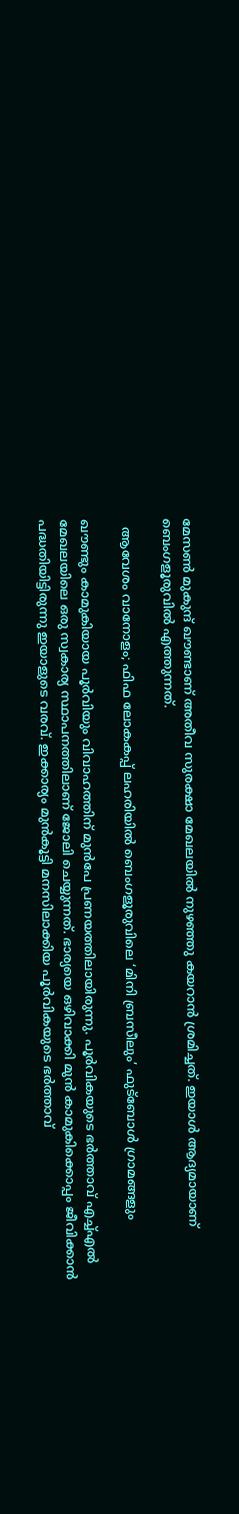മേസൺ മുകുന്ദ് ഖൗണ്ടാണ് അതീവ സുരക്ഷാ മേഖലയിൽ നുഴഞ്ഞു കയറാൻ ശ്രമിച്ചത്. ഇയാൾ ആദ്യമായാണ് ബെംഗളൂരുവിൽ എത്തുന്നത്.

  ആവേശം വാനോളം; ഫിഫ ലോകകപ്പ് ലഹരിയിൽ ബെംഗളൂരുവിലെ ‘മിനി ബ്രസീലും’ ഫുട്ബോൾ ഗ്രാമങ്ങളും

ഖൗണ്ടും കാമുകിയായ പൂർവിയും വിവാഹത്തിന് മുൻപേ പ്രണയത്തിലായിരുന്നു. പൂർവികയുടെ ഭർത്താവ് എച്ച്‌എൽ മേഖലയിലെ ഒരു സ്വകാര്യ സ്ഥാപനത്തിലാണ് ജോലി ചെയ്യുന്നത്. ഭാര്യയെ ഒഴിവാക്കി മുൻ കാമുകിക്കൊപ്പം ജീവിക്കാൻ പദ്ധതിയിട്ടിരുന്നു ഇയാളുടെ വരവ്. ഇക്കാര്യം മുൻകൂട്ടി മനസിലാക്കിയ പൂർവികയുടെ ഭർത്താവ്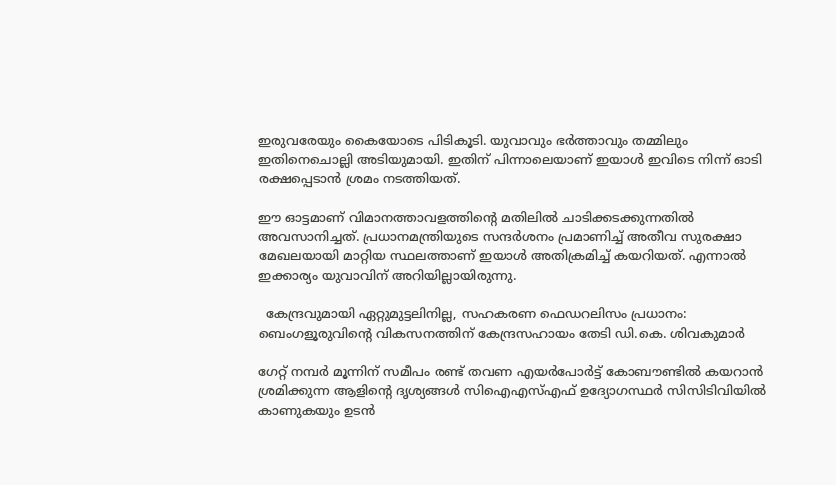ഇരുവരേയും കൈയോടെ പിടികൂടി. യുവാവും ഭർത്താവും തമ്മിലും ഇതിനെചൊല്ലി അടിയുമായി. ഇതിന് പിന്നാലെയാണ് ഇയാൾ ഇവിടെ നിന്ന് ഓടി രക്ഷപ്പെടാൻ ശ്രമം നടത്തിയത്.

ഈ ഓട്ടമാണ് വിമാനത്താവളത്തിന്റെ മതിലിൽ ചാടിക്കടക്കുന്നതിൽ അവസാനിച്ചത്. പ്രധാനമന്ത്രിയുടെ സന്ദർശനം പ്രമാണിച്ച്‌ അതീവ സുരക്ഷാ മേഖലയായി മാറ്റിയ സ്ഥലത്താണ് ഇയാൾ അതിക്രമിച്ച് കയറിയത്. എന്നാൽ ഇക്കാര്യം യുവാവിന് അറിയില്ലായിരുന്നു.

  കേന്ദ്രവുമായി ഏറ്റുമുട്ടലിനില്ല, സഹകരണ ഫെഡറലിസം പ്രധാനം: ബെംഗളൂരുവിന്റെ വികസനത്തിന് കേന്ദ്രസഹായം തേടി ഡി.കെ. ശിവകുമാർ

ഗേറ്റ് നമ്പർ മൂന്നിന് സമീപം രണ്ട് തവണ എയർപോർട്ട് കോബൗണ്ടിൽ കയറാൻ ശ്രമിക്കുന്ന ആളിന്റെ ദൃശ്യങ്ങൾ സിഐഎസ്എഫ് ഉദ്യോഗസ്ഥർ സിസിടിവിയിൽ കാണുകയും ഉടൻ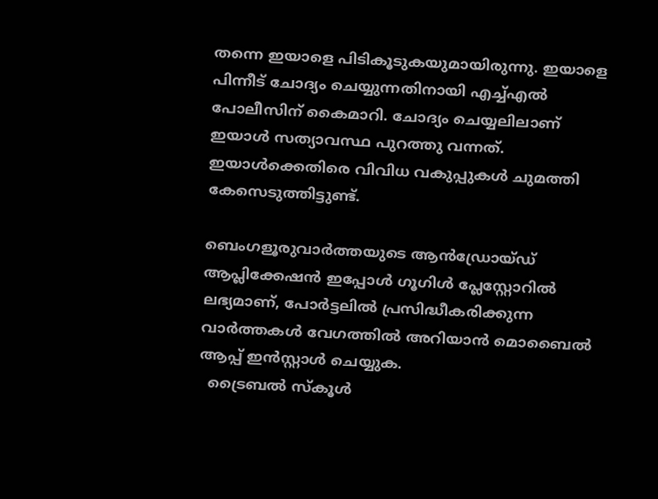തന്നെ ഇയാളെ പിടികൂടുകയുമായിരുന്നു. ഇയാളെ പിന്നീട് ചോദ്യം ചെയ്യുന്നതിനായി എച്ച്‌എൽ പോലീസിന് കൈമാറി. ചോദ്യം ചെയ്യലിലാണ് ഇയാൾ സത്യാവസ്ഥ പുറത്തു വന്നത്. ഇയാൾക്കെതിരെ വിവിധ വകുപ്പുകൾ ചുമത്തി കേസെടുത്തിട്ടുണ്ട്.

ബെംഗളൂരുവാർത്തയുടെ ആൻഡ്രോയ്ഡ് ആപ്ലിക്കേഷൻ ഇപ്പോൾ ഗൂഗിൾ പ്ലേസ്റ്റോറിൽ ലഭ്യമാണ്, പോർട്ടലിൽ പ്രസിദ്ധീകരിക്കുന്ന വാർത്തകൾ വേഗത്തിൽ അറിയാൻ മൊബൈൽ ആപ്പ് ഇൻസ്റ്റാൾ ചെയ്യുക.
  ട്രൈബൽ സ്കൂൾ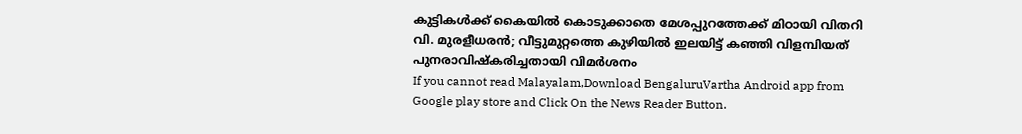കുട്ടികൾക്ക് കൈയിൽ കൊടുക്കാതെ മേശപ്പുറത്തേക്ക് മിഠായി വിതറി വി. മുരളീധരൻ; വീട്ടുമുറ്റത്തെ കുഴിയിൽ ഇലയിട്ട് കഞ്ഞി വിളമ്പിയത് പുനരാവിഷ്‍കരിച്ചതായി വിമർശനം
If you cannot read Malayalam,Download BengaluruVartha Android app from Google play store and Click On the News Reader Button.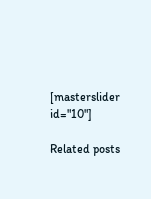[masterslider id="10"]

Related posts